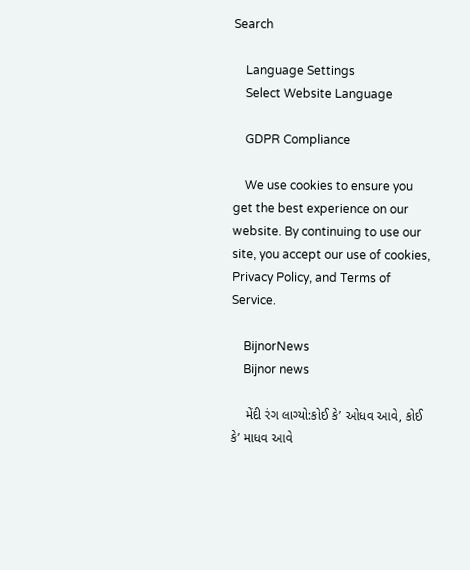Search

    Language Settings
    Select Website Language

    GDPR Compliance

    We use cookies to ensure you get the best experience on our website. By continuing to use our site, you accept our use of cookies, Privacy Policy, and Terms of Service.

    BijnorNews
    Bijnor news

    મેંદી રંગ લાગ્યો:કોઈ કે’ ઓધવ આવે, કોઈ કે’ માધવ આવે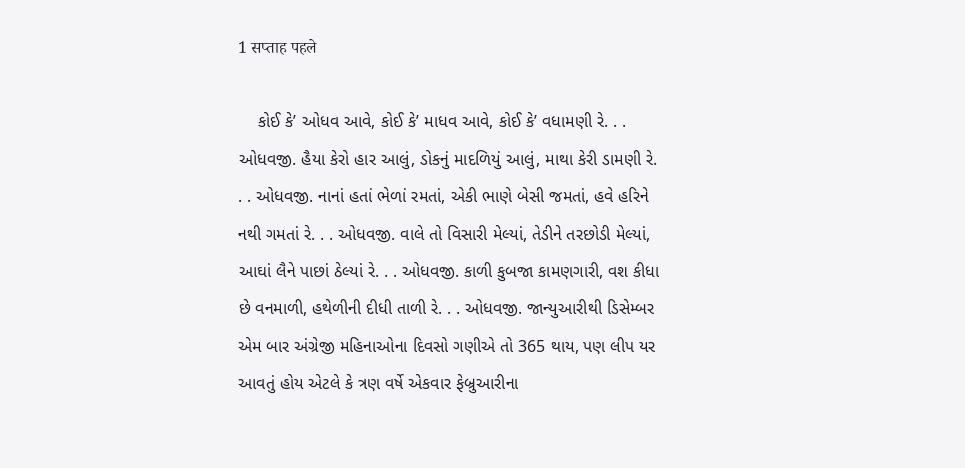1 सप्ताह पहले

    કોઈ કે’ ઓધવ આવે, કોઈ કે’ માધવ આવે, કોઈ કે’ વધામણી રે. . . ઓધવજી. હૈયા કેરો હાર આલું, ડોકનું માદળિયું આલું, માથા કેરી ડામણી રે. . . ઓધવજી. નાનાં હતાં ભેળાં રમતાં, એકી ભાણે બેસી જમતાં, હવે હરિને નથી ગમતાં રે. . . ઓધવજી. વાલે તો વિસારી મેલ્યાં, તેડીને તરછોડી મેલ્યાં, આઘાં લૈને પાછાં ઠેલ્યાં રે. . . ઓધવજી. કાળી કુબજા કામણગારી, વશ કીધા છે વનમાળી, હથેળીની દીધી તાળી રે. . . ઓધવજી. જાન્યુઆરીથી ડિસેમ્બર એમ બાર અંગ્રેજી મહિનાઓના દિવસો ગણીએ તો 365 થાય, પણ લીપ યર આવતું હોય એટલે કે ત્રણ વર્ષે એકવાર ફેબ્રુઆરીના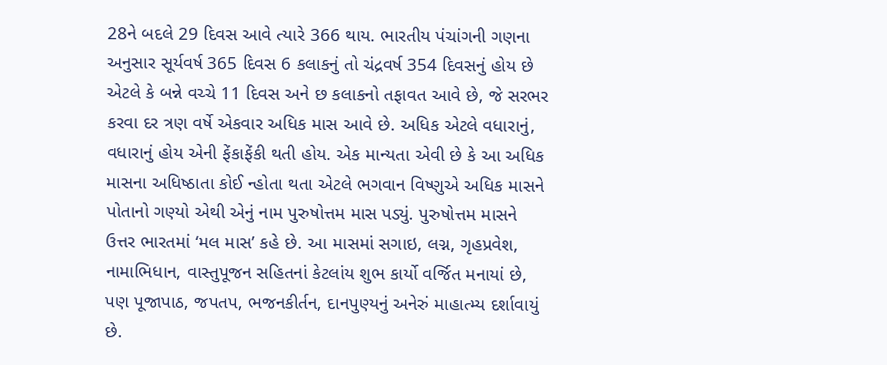28ને બદલે 29 દિવસ આવે ત્યારે 366 થાય. ભારતીય પંચાંગની ગણના અનુસાર સૂર્યવર્ષ 365 દિવસ 6 કલાકનું તો ચંદ્રવર્ષ 354 દિવસનું હોય છે એટલે કે બન્ને વચ્ચે 11 દિવસ અને છ કલાકનો તફાવત આવે છે, જે સરભર કરવા દર ત્રણ વર્ષે એકવાર અધિક માસ આવે છે. અધિક એટલે વધારાનું, વધારાનું હોય એની ફેંકાફેંકી થતી હોય. એક માન્યતા એવી છે કે આ અધિક માસના અધિષ્ઠાતા કોઈ ન્હોતા થતા એટલે ભગવાન વિષ્ણુએ અધિક માસને પોતાનો ગણ્યો એથી એનું નામ પુરુષોત્તમ માસ પડ્યું. પુરુષોત્તમ માસને ઉત્તર ભારતમાં ‘મલ માસ’ કહે છે. આ માસમાં સગાઇ, લગ્ન, ગૃહપ્રવેશ, નામાભિધાન, વાસ્તુપૂજન સહિતનાં કેટલાંય શુભ કાર્યો વર્જિત મનાયાં છે, પણ પૂજાપાઠ, જપતપ, ભજનકીર્તન, દાનપુણ્યનું અનેરું માહાત્મ્ય દર્શાવાયું છે.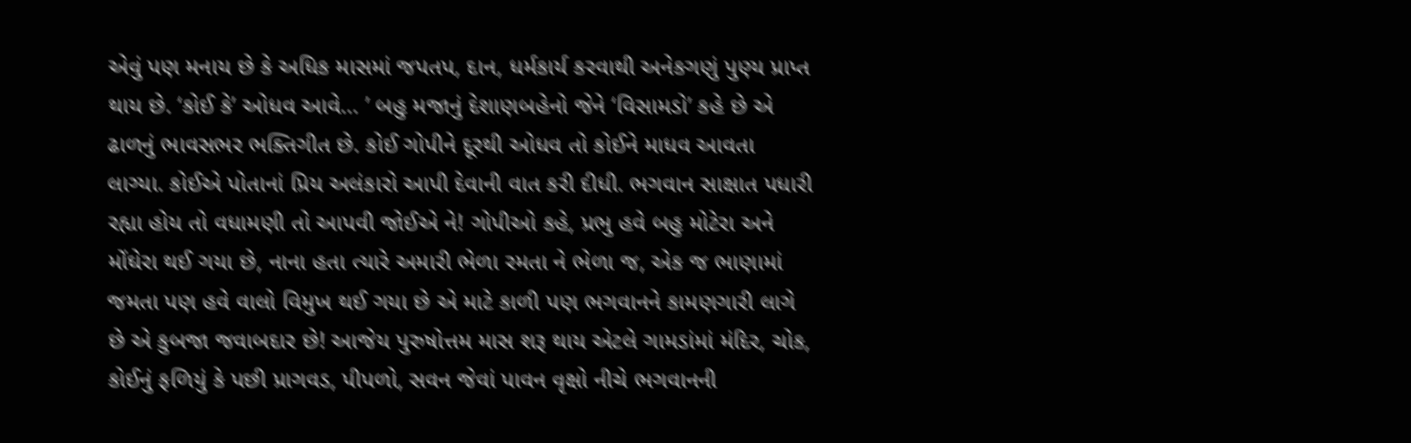એવું પણ મનાય છે કે અધિક માસમાં જપતપ, દાન, ધર્મકાર્ય કરવાથી અનેકગણું પુણ્ય પ્રાપ્ત થાય છે. ‘કોઈ કે’ ઓધવ આવે... ’ બહુ મજાનું દેશાણબહેનો જેને ‘વિસામડો’ કહે છે એ ઢાળનું ભાવસભર ભક્તિગીત છે. કોઈ ગોપીને દૂરથી ઓધવ તો કોઈને માધવ આવતા લાગ્યા. કોઈએ પોતાનાં પ્રિય અલંકારો આપી દેવાની વાત કરી દીધી. ભગવાન સાક્ષાત પધારી રહ્યા હોય તો વધામણી તો આપવી જોઈએ ને! ગોપીઓ કહે, પ્રભુ હવે બહુ મોટેરા અને મોંઘેરા થઈ ગયા છે, નાના હતા ત્યારે અમારી ભેળા રમતા ને ભેળા જ, એક જ ભાણામાં જમતા પણ હવે વાલો વિમુખ થઈ ગયા છે એ માટે કાળી પણ ભગવાનને કામણગારી લાગે છે એ કુબજા જવાબદાર છે! આજેય પુરુષોત્તમ માસ શરૂ થાય એટલે ગામડાંમાં મંદિર, ચોક, કોઈનું ફળિયું કે પછી પ્રાગવડ, પીપળો, સવન જેવાં પાવન વૃક્ષો નીચે ભગવાનની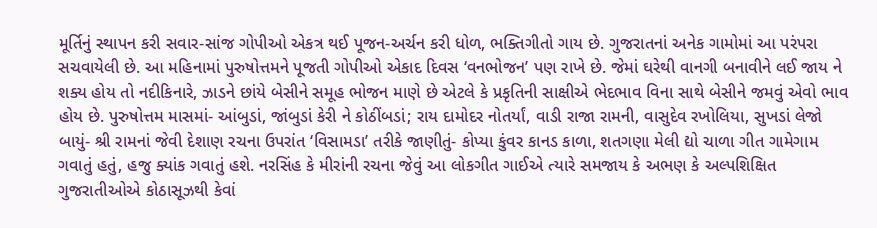મૂર્તિનું સ્થાપન કરી સવાર-સાંજ ગોપીઓ એકત્ર થઈ પૂજન-અર્ચન કરી ધોળ, ભક્તિગીતો ગાય છે. ગુજરાતનાં અનેક ગામોમાં આ પરંપરા સચવાયેલી છે. આ મહિનામાં પુરુષોત્તમને પૂજતી ગોપીઓ એકાદ દિવસ ‘વનભોજન’ પણ રાખે છે. જેમાં ઘરેથી વાનગી બનાવીને લઈ જાય ને શક્ય હોય તો નદીકિનારે, ઝાડને છાંયે બેસીને સમૂહ ભોજન માણે છે એટલે કે પ્રકૃતિની સાક્ષીએ ભેદભાવ વિના સાથે બેસીને જમવું એવો ભાવ હોય છે. પુરુષોત્તમ માસમાં- આંબુડાં, જાંબુડાં કેરી ને કોઠીંબડાં; રાય દામોદર નોતર્યાં, વાડી રાજા રામની, વાસુદેવ રખોલિયા, સુખડાં લેજો બાયું- શ્રી રામનાં જેવી દેશાણ રચના ઉપરાંત ‘વિસામડા’ તરીકે જાણીતું- કોપ્યા કુંવર કાનડ કાળા, શતગણા મેલી દ્યો ચાળા ગીત ગામેગામ ગવાતું હતું, હજુ ક્યાંક ગવાતું હશે. નરસિંહ કે મીરાંની રચના જેવું આ લોકગીત ગાઈએ ત્યારે સમજાય કે અભણ કે અલ્પશિક્ષિત ગુજરાતીઓએ કોઠાસૂઝથી કેવાં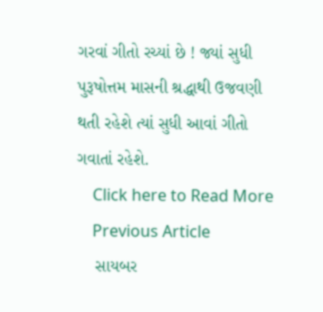ગરવાં ગીતો રચ્યાં છે ! જ્યાં સુધી પુરૂષોત્તમ માસની શ્રદ્ધાથી ઉજવણી થતી રહેશે ત્યાં સુધી આવાં ગીતો ગવાતાં રહેશે.
    Click here to Read More
    Previous Article
    સાયબર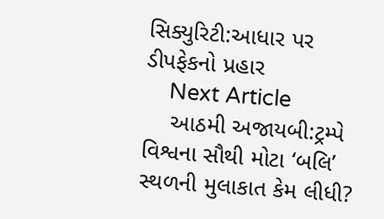સિક્યુરિટી:આધાર પર ડીપફેકનો પ્રહાર
    Next Article
    આઠમી અજાયબી:ટ્રમ્પે વિશ્વના સૌથી મોટા ‘બલિ’ સ્થળની મુલાકાત કેમ લીધી?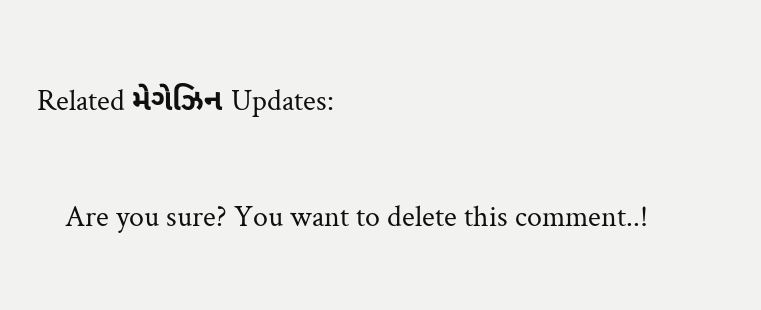Related મેગેઝિન Updates:

    Are you sure? You want to delete this comment..!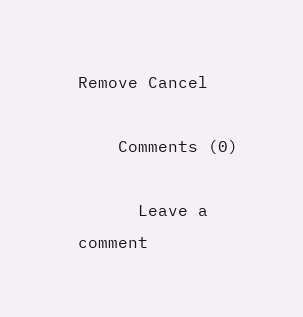Remove Cancel

    Comments (0)

      Leave a comment